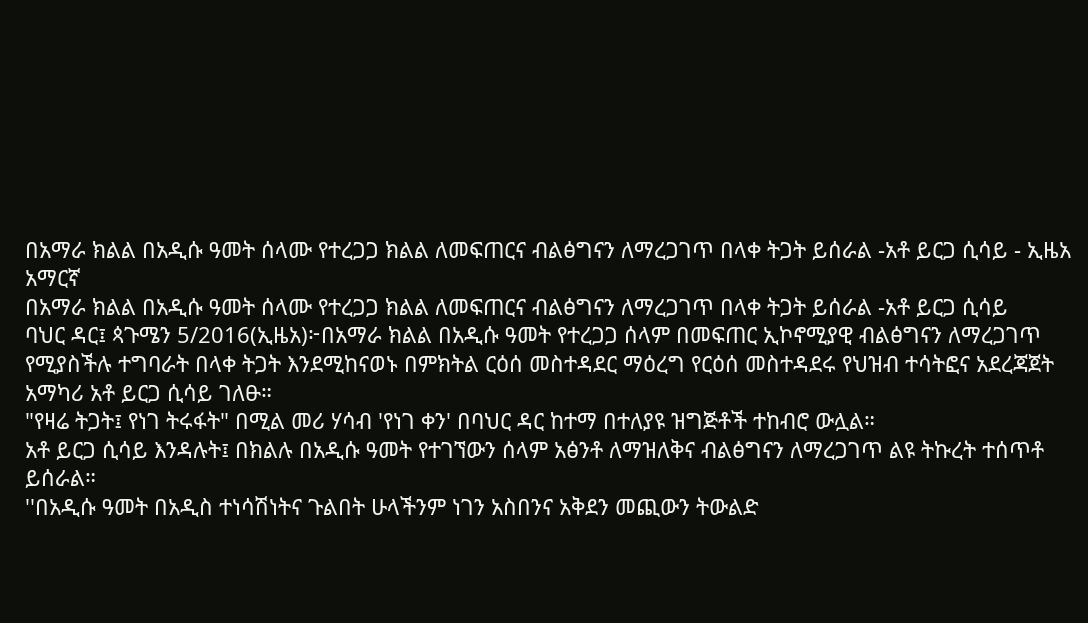በአማራ ክልል በአዲሱ ዓመት ሰላሙ የተረጋጋ ክልል ለመፍጠርና ብልፅግናን ለማረጋገጥ በላቀ ትጋት ይሰራል -አቶ ይርጋ ሲሳይ - ኢዜአ አማርኛ
በአማራ ክልል በአዲሱ ዓመት ሰላሙ የተረጋጋ ክልል ለመፍጠርና ብልፅግናን ለማረጋገጥ በላቀ ትጋት ይሰራል -አቶ ይርጋ ሲሳይ
ባህር ዳር፤ ጳጉሜን 5/2016(ኢዜአ)፦በአማራ ክልል በአዲሱ ዓመት የተረጋጋ ሰላም በመፍጠር ኢኮኖሚያዊ ብልፅግናን ለማረጋገጥ የሚያስችሉ ተግባራት በላቀ ትጋት እንደሚከናወኑ በምክትል ርዕሰ መስተዳደር ማዕረግ የርዕሰ መስተዳደሩ የህዝብ ተሳትፎና አደረጃጀት አማካሪ አቶ ይርጋ ሲሳይ ገለፁ።
"የዛሬ ትጋት፤ የነገ ትሩፋት" በሚል መሪ ሃሳብ 'የነገ ቀን' በባህር ዳር ከተማ በተለያዩ ዝግጅቶች ተከብሮ ውሏል።
አቶ ይርጋ ሲሳይ እንዳሉት፤ በክልሉ በአዲሱ ዓመት የተገኘውን ሰላም አፅንቶ ለማዝለቅና ብልፅግናን ለማረጋገጥ ልዩ ትኩረት ተሰጥቶ ይሰራል።
''በአዲሱ ዓመት በአዲስ ተነሳሽነትና ጉልበት ሁላችንም ነገን አስበንና አቅደን መጪውን ትውልድ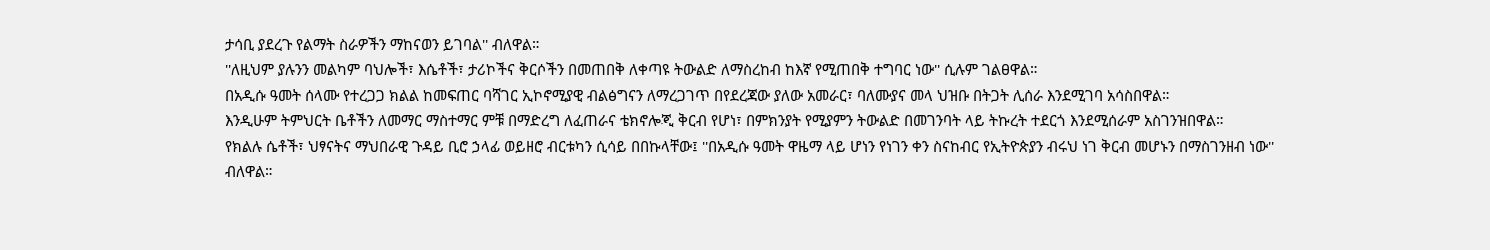ታሳቢ ያደረጉ የልማት ስራዎችን ማከናወን ይገባል'' ብለዋል።
''ለዚህም ያሉንን መልካም ባህሎች፣ እሴቶች፣ ታሪኮችና ቅርሶችን በመጠበቅ ለቀጣዩ ትውልድ ለማስረከብ ከእኛ የሚጠበቅ ተግባር ነው'' ሲሉም ገልፀዋል።
በአዲሱ ዓመት ሰላሙ የተረጋጋ ክልል ከመፍጠር ባሻገር ኢኮኖሚያዊ ብልፅግናን ለማረጋገጥ በየደረጃው ያለው አመራር፣ ባለሙያና መላ ህዝቡ በትጋት ሊሰራ እንደሚገባ አሳስበዋል።
እንዲሁም ትምህርት ቤቶችን ለመማር ማስተማር ምቹ በማድረግ ለፈጠራና ቴክኖሎጂ ቅርብ የሆነ፣ በምክንያት የሚያምን ትውልድ በመገንባት ላይ ትኩረት ተደርጎ እንደሚሰራም አስገንዝበዋል።
የክልሉ ሴቶች፣ ህፃናትና ማህበራዊ ጉዳይ ቢሮ ኃላፊ ወይዘሮ ብርቱካን ሲሳይ በበኩላቸው፤ ''በአዲሱ ዓመት ዋዜማ ላይ ሆነን የነገን ቀን ስናከብር የኢትዮጵያን ብሩህ ነገ ቅርብ መሆኑን በማስገንዘብ ነው'' ብለዋል።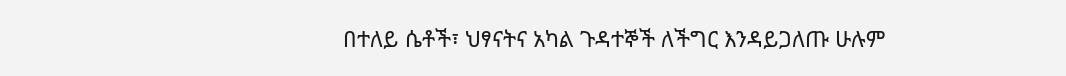በተለይ ሴቶች፣ ህፃናትና አካል ጉዳተኞች ለችግር እንዳይጋለጡ ሁሉም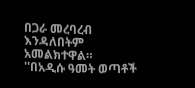በጋራ መረባረብ እንዳለበትም አመልክተዋል።
''በአዲሱ ዓመት ወጣቶች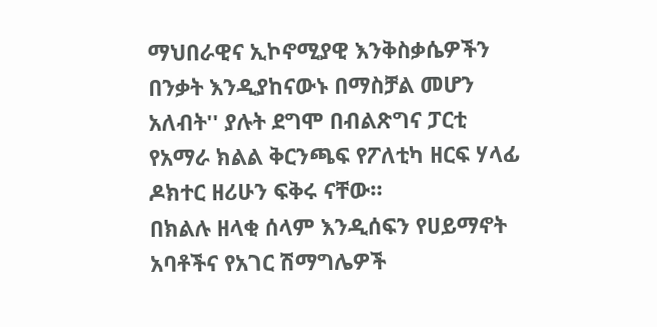ማህበራዊና ኢኮኖሚያዊ እንቅስቃሴዎችን በንቃት እንዲያከናውኑ በማስቻል መሆን አለብት'' ያሉት ደግሞ በብልጽግና ፓርቲ የአማራ ክልል ቅርንጫፍ የፖለቲካ ዘርፍ ሃላፊ ዶክተር ዘሪሁን ፍቅሩ ናቸው።
በክልሉ ዘላቂ ሰላም እንዲሰፍን የሀይማኖት አባቶችና የአገር ሽማግሌዎች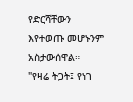የድርሻቸውን እየተወጡ መሆኑንም አስታውሰዋል።
"የዛሬ ትጋት፤ የነገ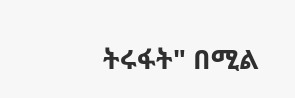ትሩፋት" በሚል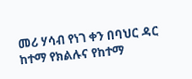መሪ ሃሳብ የነገ ቀን በባህር ዳር ከተማ የክልሉና የከተማ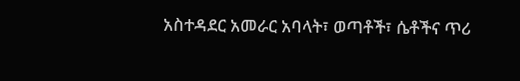አስተዳደር አመራር አባላት፣ ወጣቶች፣ ሴቶችና ጥሪ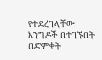የተደረገላቸው እንግዶች በተገኙበት በድምቀት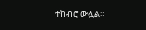ተከብሮ ውሏል።